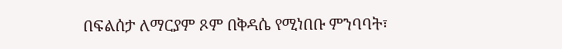በፍልሰታ ለማርያም ጾም በቅዳሴ የሚነበቡ ምንባባት፣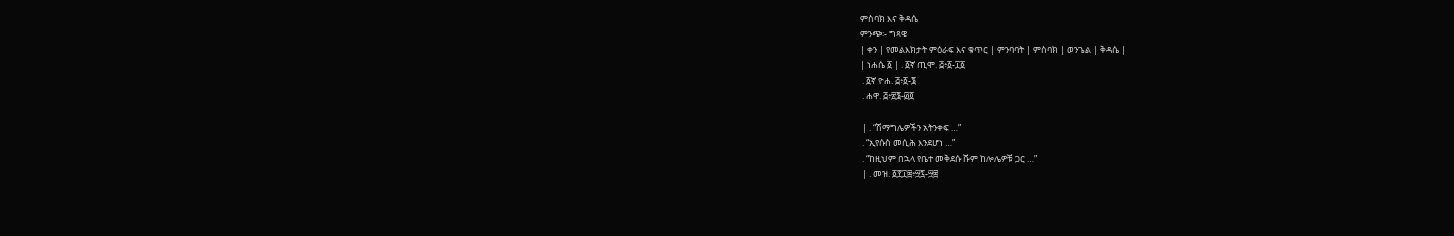ምስባክ እና ቅዳሴ
ምንጭ፡- ግጻዌ
| ቀን | የመልእክታት ምዕራፍ እና ቁጥር | ምንባባት | ምስባክ | ወንጌል | ቅዳሴ |
| ነሐሴ ፩ | . ፩ኛ ጢሞ. ፭፥፩-፲፩
 . ፩ኛ ዮሐ. ፭፥፩-፮
 . ሐዋ. ፭፥፳፮-፴፬

 | . “ሽማግሌዎችን አትንቀፍ …”
 . “ኢየሱስ መሲሕ እንደሆነ …”
 . “ከዚህም በኋላ የቤተ መቅደሱ ሹም ከሎሌዎቹ ጋር …”
 | . መዝ. ፩፻፲፰፥፵፯-፵፰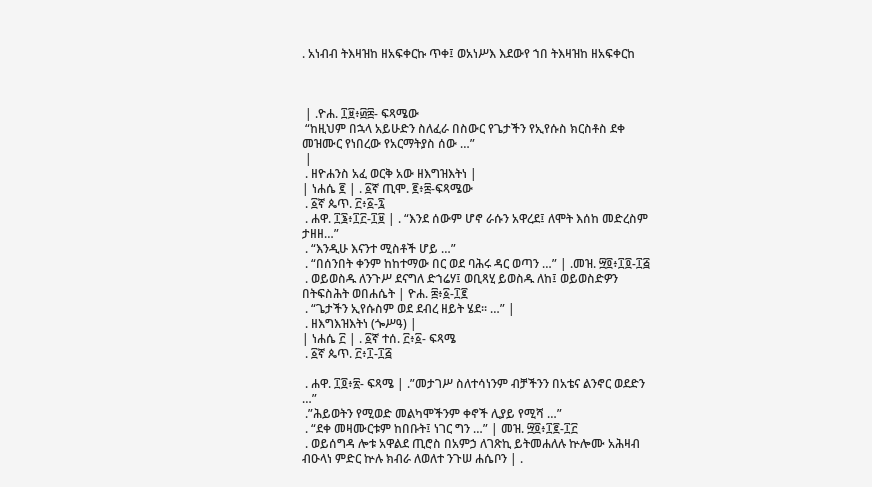. አነብብ ትእዛዝከ ዘአፍቀርኩ ጥቀ፤ ወአነሥእ እደውየ ኀበ ትእዛዝከ ዘአፍቀርከ



 | .ዮሐ. ፲፱፥፴፰- ፍጻሜው
 “ከዚህም በኋላ አይሁድን ስለፈራ በስውር የጌታችን የኢየሱስ ክርስቶስ ደቀ መዝሙር የነበረው የአርማትያስ ሰው …”
 |
 . ዘዮሐንስ አፈ ወርቅ አው ዘእግዝእትነ |
| ነሐሴ ፪ | . ፩ኛ ጢሞ. ፪፥፰-ፍጻሜው
 . ፩ኛ ጴጥ. ፫፥፩-፯
 . ሐዋ. ፲፮፥፲፫-፲፱ | . “እንደ ሰውም ሆኖ ራሱን አዋረደ፤ ለሞት እሰከ መድረስም ታዘዘ…”
 . “እንዲሁ እናንተ ሚስቶች ሆይ …”
 . “በሰንበት ቀንም ከከተማው በር ወደ ባሕሩ ዳር ወጣን …” | .መዝ. ፵፬፥፲፬-፲፭
 . ወይወስዱ ለንጉሥ ደናግለ ድኀሬሃ፤ ወቢጻሂ ይወስዱ ለከ፤ ወይወስድዎን በትፍስሕት ወበሐሴት | ዮሐ. ፰፥፩-፲፪
 . “ጌታችን ኢየሱስም ወደ ደብረ ዘይት ሄደ፡፡ …” |
 . ዘእግእዝእትነ (ጐሥዓ) |
| ነሐሴ ፫ | . ፩ኛ ተሰ. ፫፥፩- ፍጻሜ
 . ፩ኛ ጴጥ. ፫፥፲-፲፭

 . ሐዋ. ፲፬፥፳- ፍጻሜ | .”መታገሥ ስለተሳነንም ብቻችንን በአቴና ልንኖር ወደድን …”
 .”ሕይወትን የሚወድ መልካሞችንም ቀኖች ሊያይ የሚሻ …”
 . “ደቀ መዛሙርቱም ከበቡት፤ ነገር ግን …” | መዝ. ፵፬፥፲፪-፲፫
 . ወይሰግዳ ሎቱ አዋልደ ጢሮስ በአምኃ ለገጽኪ ይትመሐለሉ ኵሎሙ አሕዛብ ብዑላነ ምድር ኵሉ ክብራ ለወለተ ንጉሠ ሐሴቦን | .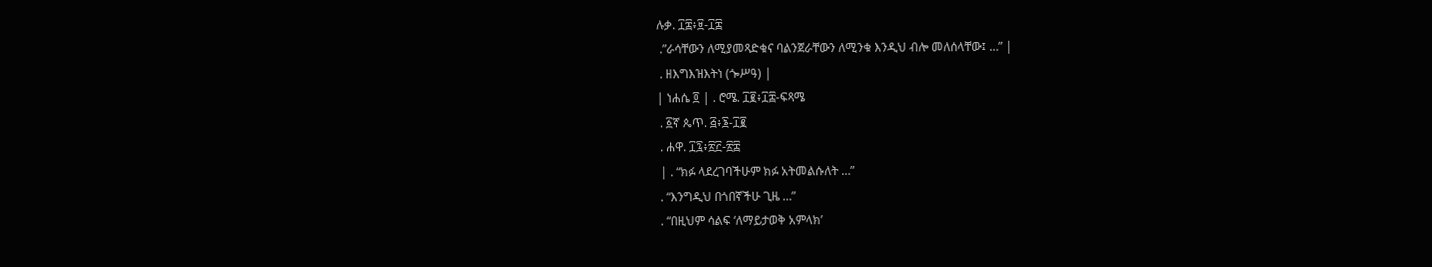ሉቃ. ፲፰፥፱-፲፰
 .”ራሳቸውን ለሚያመጻድቁና ባልንጀራቸውን ለሚንቁ እንዲህ ብሎ መለሰላቸው፤ …” |
 . ዘእግእዝእትነ (ጐሥዓ) |
| ነሐሴ ፬ | . ሮሜ. ፲፪፥፲፰-ፍጻሜ
 . ፩ኛ ጴጥ. ፭፥፮-፲፪
 . ሐዋ. ፲፯፥፳፫-፳፰
 | . “ክፉ ላደረገባችሁም ክፉ አትመልሱለት …”
 . “እንግዲህ በጎበኛችሁ ጊዜ …”
 . “በዚህም ሳልፍ ‘ለማይታወቅ አምላክ’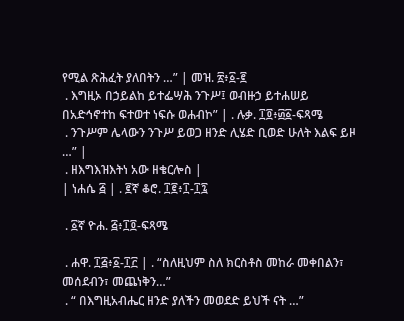የሚል ጽሕፈት ያለበትን …” | መዝ. ፳፥፩-፪
 . እግዚኦ በኃይልከ ይተፌሣሕ ንጉሥ፤ ወብዙኃ ይተሐሠይ በአድኅኖተከ ፍተወተ ነፍሱ ወሐብኮ” | . ሉቃ. ፲፬፥፴፩-ፍጻሜ
 . ንጉሥም ሌላውን ንጉሥ ይወጋ ዘንድ ሊሄድ ቢወድ ሁለት እልፍ ይዞ …” |
 . ዘእግእዝእትነ አው ዘቄርሎስ |
| ነሐሴ ፭ | . ፪ኛ ቆሮ. ፲፪፥፲-፲፯

 . ፩ኛ ዮሐ. ፭፥፲፬-ፍጻሜ

 . ሐዋ. ፲፭፥፩-፲፫ | . “ስለዚህም ስለ ክርስቶስ መከራ መቀበልን፣ መሰደብን፣ መጨነቅን…”
 . “ በእግዚአብሔር ዘንድ ያለችን መወደድ ይህች ናት …”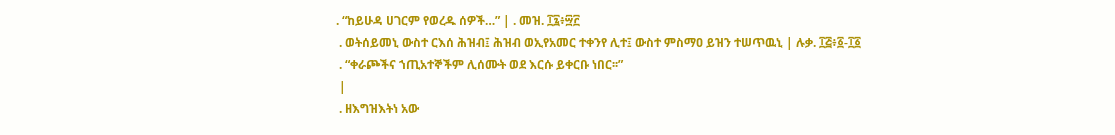. “ከይሁዳ ሀገርም የወረዱ ሰዎች…” | . መዝ. ፲፯፥፵፫
 . ወትሰይመኒ ውስተ ርእሰ ሕዝብ፤ ሕዝብ ወኢየአመር ተቀንየ ሊተ፤ ውስተ ምስማዐ ይዝን ተሠጥዉኒ | ሉቃ. ፲፭፥፩-፲፩
 . “ቀራጮችና ኀጢአተኞችም ሊሰሙት ወደ እርሱ ይቀርቡ ነበር፡፡”
 |
 . ዘእግዝእትነ አው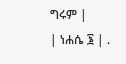ግሩም |
| ነሐሴ ፮ | .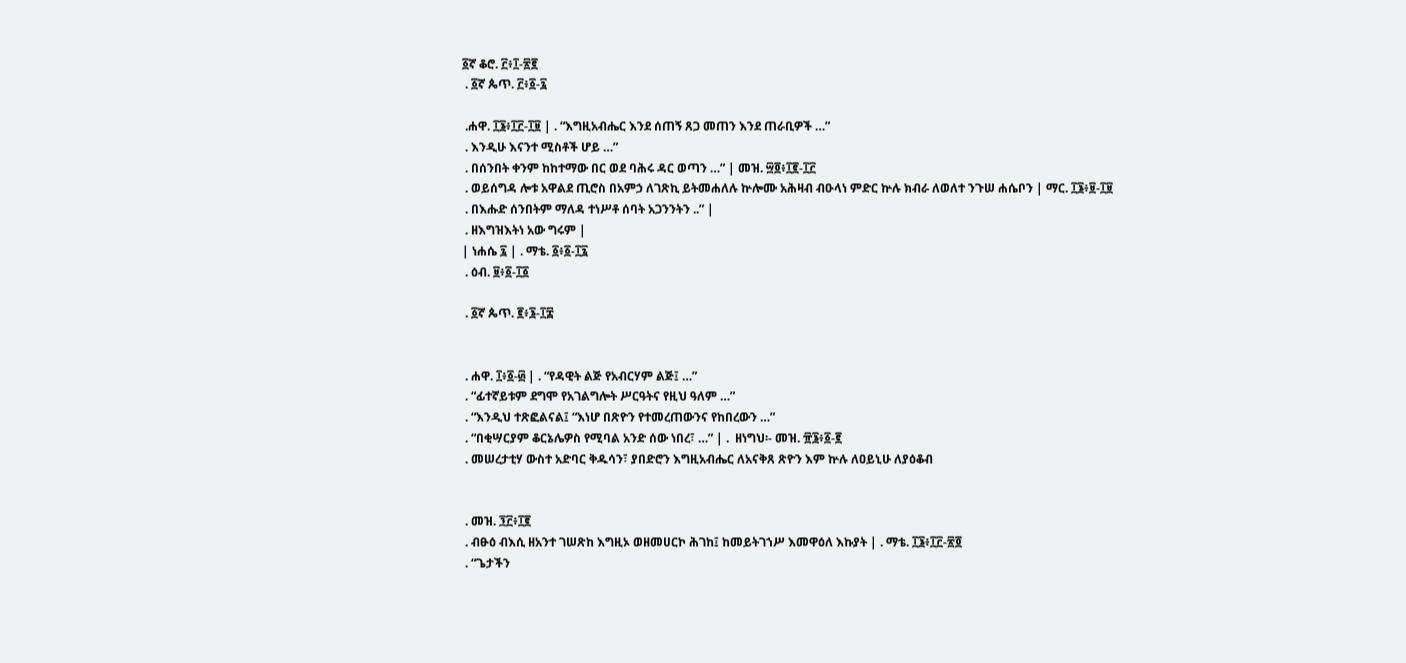፩ኛ ቆሮ. ፫፥፲-፳፪
 . ፩ኛ ጴጥ. ፫፥፩-፯

 .ሐዋ. ፲፮፥፲፫-፲፱ | . “እግዚአብሔር እንደ ሰጠኝ ጸጋ መጠን እንደ ጠራቢዎች …”
 . እንዲሁ እናንተ ሚስቶች ሆይ …”
 . በሰንበት ቀንም ከከተማው በር ወደ ባሕሩ ዳር ወጣን …” | መዝ. ፵፬፥፲፪-፲፫
 . ወይሰግዳ ሎቱ አዋልደ ጢሮስ በአምኃ ለገጽኪ ይትመሐለሉ ኵሎሙ አሕዛብ ብዑላነ ምድር ኵሉ ክብራ ለወለተ ንጉሠ ሐሴቦን | ማር. ፲፮፥፱-፲፱
 . በእሑድ ሰንበትም ማለዳ ተነሥቶ ሰባት አጋንንትን ..” |
 . ዘእግዝእትነ አው ግሩም |
| ነሐሴ ፯ | . ማቴ. ፩፥፩-፲፯
 . ዕብ. ፱፥፩-፲፩

 . ፩ኛ ጴጥ. ፪፥፮-፲፰


 . ሐዋ. ፲፥፩-፴ | . “የዳዊት ልጅ የአብርሃም ልጅ፤ …”
 . “ፊተኛይቱም ደግሞ የአገልግሎት ሥርዓትና የዚህ ዓለም …”
 . “እንዲህ ተጽፎልናል፤ “እነሆ በጽዮን የተመረጠውንና የከበረውን …”
 . “በቂሣርያም ቆርኔሌዎስ የሚባል አንድ ሰው ነበረ፣ …” | .  ዘነግህ፡- መዝ. ፹፮፥፩-፪
 . መሠረታቲሃ ውስተ አድባር ቅዱሳን፣ ያበድሮን እግዚአብሔር ለአናቅጸ ጽዮን እም ኵሉ ለዐይኒሁ ለያዕቆብ


 . መዝ. ፺፫፥፲፪
 . ብፁዕ ብእሲ ዘአንተ ገሠጽከ እግዚኦ ወዘመሀርኮ ሕገከ፤ ከመይትገኀሥ እመዋዕለ እኩያት | . ማቴ. ፲፮፥፲፫-፳፬
 . “ጌታችን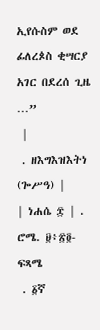ኢየሱስም ወደ ፊለረጶስ ቂሣርያ አገር በደረሰ ጊዜ …”
 |
 . ዘእግእዝእትነ (ጐሥዓ) |
| ነሐሴ ፰ | . ሮሜ. ፱፥፳፬-ፍጻሜ
 . ፩ኛ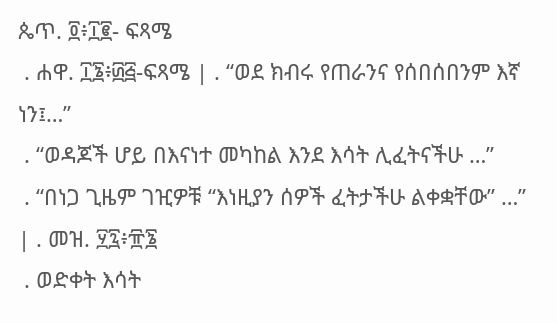ጴጥ. ፬፥፲፪- ፍጻሜ
 . ሐዋ. ፲፮፥፴፭-ፍጻሜ | . “ወደ ክብሩ የጠራንና የሰበሰበንም እኛ ነን፤…”
 . “ወዳጆች ሆይ በእናነተ መካከል እንደ እሳት ሊፈትናችሁ …”
 . “በነጋ ጊዜም ገዢዎቹ “እነዚያን ሰዎች ፈትታችሁ ልቀቋቸው” …” | . መዝ. ፶፯፥፹፮
 . ወድቀት እሳት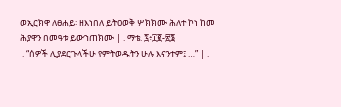ወኢርክዋ ለፀሐይ፡ ዘእነበለ ይትዐወቅ ሦክክሙ ሕለተ ኮነ ከመ ሕያዋን በመዓቱ ይውኀጠክሙ | . ማቴ. ፯፥፲፪-፳፮
 . “ሰዎች ሊያደርጉላችሁ የምትወዱትን ሁሉ እናንተም፤ …” | .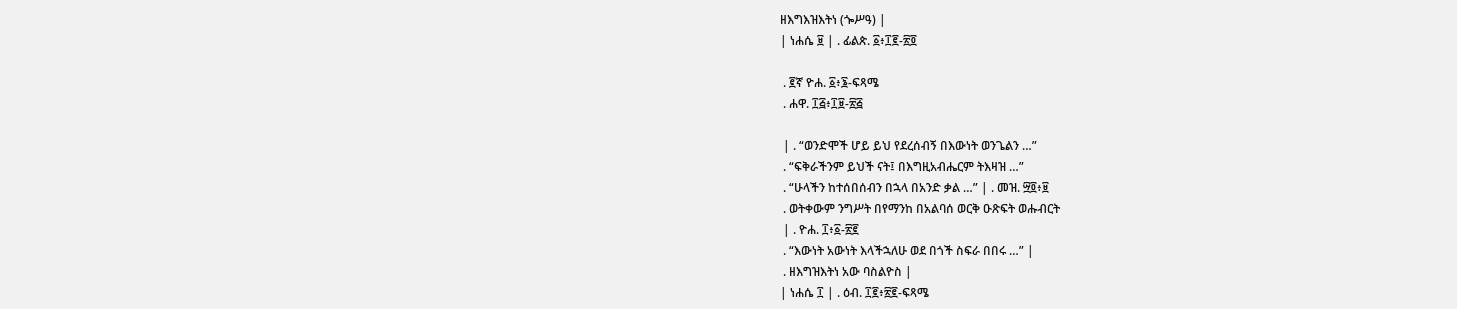ዘእግእዝእትነ (ጐሥዓ) |
| ነሐሴ ፱ | . ፊልጵ. ፩፥፲፪-፳፬

 . ፪ኛ ዮሐ. ፩፥፮-ፍጻሜ
 . ሐዋ. ፲፭፥፲፱-፳፭

 | . “ወንድሞች ሆይ ይህ የደረሰብኝ በእውነት ወንጌልን …”
 . “ፍቅራችንም ይህች ናት፤ በእግዚአብሔርም ትእዛዝ …”
 . “ሁላችን ከተሰበሰብን በኋላ በአንድ ቃል …” | . መዝ. ፵፬፥፱
 . ወትቀውም ንግሥት በየማንከ በአልባሰ ወርቅ ዑጽፍት ወሑብርት
 | . ዮሐ. ፲፥፩-፳፪
 . “እውነት አውነት እላችኋለሁ ወደ በጎች ስፍራ በበሩ …” |
 . ዘእግዝእትነ አው ባስልዮስ |
| ነሐሴ ፲ | . ዕብ. ፲፪፥፳፪-ፍጻሜ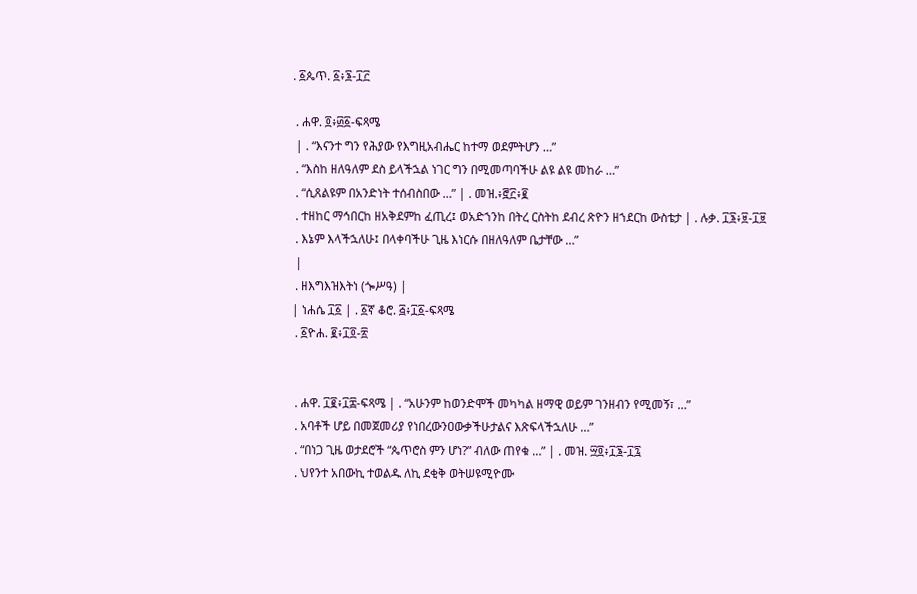. ፩ጴጥ. ፩፥፮-፲፫

 . ሐዋ. ፬፥፴፩-ፍጻሜ
 | . “እናንተ ግን የሕያው የእግዚአብሔር ከተማ ወደምትሆን …”
 . “እስከ ዘለዓለም ደስ ይላችኋል ነገር ግን በሚመጣባችሁ ልዩ ልዩ መከራ …”
 . “ሲጸልዩም በአንድነት ተሰብስበው …” | . መዝ.፥፸፫፥፪
 . ተዘከር ማኅበርከ ዘአቅደምከ ፈጢረ፤ ወአድኀንከ በትረ ርስትከ ደብረ ጽዮን ዘኀደርከ ውስቴታ | . ሉቃ. ፲፮፥፱-፲፱
 . እኔም እላችኋለሁ፤ በላቀባችሁ ጊዜ እነርሱ በዘለዓለም ቤታቸው …”
 |
 . ዘእግእዝእትነ (ጐሥዓ) |
| ነሐሴ ፲፩ | . ፩ኛ ቆሮ. ፭፥፲፩-ፍጻሜ
 . ፩ዮሐ. ፪፥፲፬-፳


 . ሐዋ. ፲፪፥፲፰-ፍጻሜ | . “አሁንም ከወንድሞች መካካል ዘማዊ ወይም ገንዘብን የሚመኝ፣ …”
 . አባቶች ሆይ በመጀመሪያ የነበረውንዐውቃችሁታልና እጽፍላችኋለሁ …”
 . “በነጋ ጊዜ ወታደሮች “ጴጥሮስ ምን ሆነ?” ብለው ጠየቁ …” | . መዝ. ፵፬፥፲፮-፲፯
 . ህየንተ አበውኪ ተወልዱ ለኪ ደቂቅ ወትሠዩሚዮሙ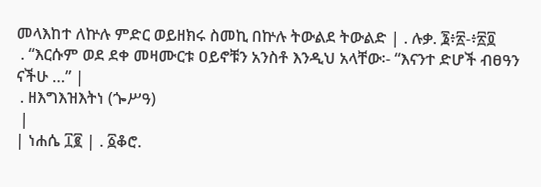መላእከተ ለኵሉ ምድር ወይዘክሩ ስመኪ በኵሉ ትውልደ ትውልድ | . ሉቃ. ፮፥፳-፥፳፬
 . “እርሱም ወደ ደቀ መዛሙርቱ ዐይኖቹን አንስቶ እንዲህ አላቸው፡- “እናንተ ድሆች ብፀዓን ናችሁ …” |
 . ዘእግእዝእትነ (ጐሥዓ)
 |
| ነሐሴ ፲፪ | . ፩ቆሮ.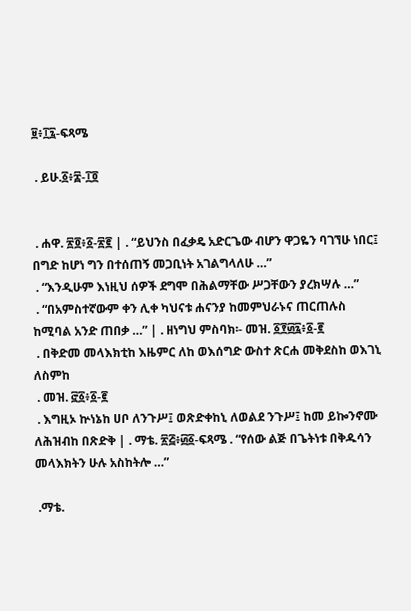፱፥፲፯-ፍጻሜ

 . ይሁ.፩፥፰-፲፬


 . ሐዋ. ፳፬፥፩-፳፪ | . “ይህንስ በፈቃዴ አድርጌው ብሆን ዋጋዬን ባገኘሁ ነበር፤ በግድ ከሆነ ግን በተሰጠኝ መጋቢነት አገልግላለሁ …”
 . “እንዲሁም እነዚህ ሰዎች ደግሞ በሕልማቸው ሥጋቸውን ያረክሣሉ …”
 . “በአምስተኛውም ቀን ሊቀ ካህናቱ ሐናንያ ከመምህራኑና ጠርጠሉስ ከሚባል አንድ ጠበቃ …” | . ዘነግህ ምስባክ፡- መዝ. ፩፻፴፯፥፩-፪
 . በቅድመ መላእክቲከ እዜምር ለከ ወእሰግድ ውስተ ጽርሐ መቅደስከ ወእገኒ ለስምከ
 . መዝ. ፸፩፥፩-፪
 . እግዚኦ ኵነኔከ ሀቦ ለንጉሥ፤ ወጽድቀከኒ ለወልደ ንጉሥ፤ ከመ ይኰንኖሙ ለሕዝብከ በጽድቅ | . ማቴ. ፳፭፥፴፩-ፍጻሜ . “የሰው ልጅ በጌትነቱ በቅዱሳን መላእክትን ሁሉ አስከትሎ …”

 .ማቴ.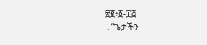፳፪፥፩-፲፭
 . “ጌታችን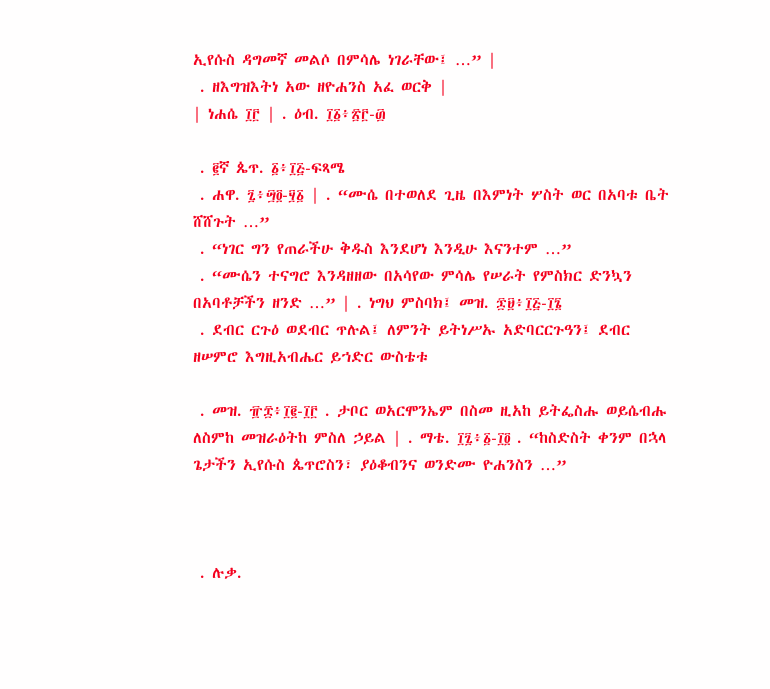ኢየሱስ ዳግመኛ መልሶ በምሳሌ ነገራቸው፤ …” |
 . ዘእግዝእትነ አው ዘዮሐንስ አፈ ወርቅ |
| ነሐሴ ፲፫ | . ዕብ. ፲፩፥፳፫-፴

 . ፪ኛ ጴጥ. ፩፥፲፭-ፍጻሜ
 . ሐዋ. ፯፥፵፬-፶፩ | . “ሙሴ በተወለደ ጊዜ በእምነት ሦስት ወር በአባቱ ቤት ሸሸጉት …”
 . “ነገር ግን የጠራችሁ ቅዱስ እንደሆነ እንዲሁ እናንተም …”
 . “ሙሴን ተናግሮ እንዳዘዘው በአሳየው ምሳሌ የሠራት የምስክር ድንኳን በአባቶቻችን ዘንድ …” | . ነግህ ምስባክ፤ መዝ. ፷፱፥፲፭-፲፮
 . ደብር ርጉዕ ወደብር ጥሉል፤ ለምንት ይትነሥኡ አድባርርጉዓን፤ ደብር ዘሠምሮ እግዚአብሔር ይኀድር ውስቴቱ

 . መዝ. ፹፰፥፲፪-፲፫ . ታቦር ወአርሞንኤም በስመ ዚአከ ይትፌስሑ ወይሴብሑ ለስምከ መዝራዕትከ ምስለ ኃይል | . ማቴ. ፲፯፥፩-፲፬ . “ከስድስት ቀንም በኋላ ጌታችን ኢየሱስ ጴጥሮስን፣ ያዕቆብንና ወንድሙ ዮሐንስን …”



 . ሉቃ.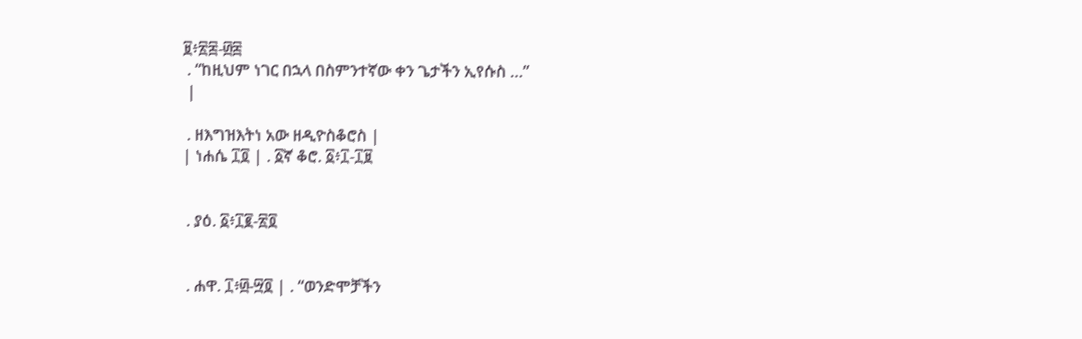፱፥፳፰-፴፰
 . “ከዚህም ነገር በኋላ በስምንተኛው ቀን ጌታችን ኢየሱስ …”
 |

 . ዘእግዝእትነ አው ዘዲዮስቆሮስ |
| ነሐሴ ፲፬ | . ፩ኛ ቆሮ. ፩፥፲-፲፱


 . ያዕ. ፩፥፲፪-፳፬


 . ሐዋ. ፲፥፴-፵፬ | . “ወንድሞቻችን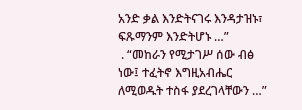አንድ ቃል እንድትናገሩ እንዳታዝኑ፣ ፍጹማንም እንድትሆኑ …”
 . “መከራን የሚታገሥ ሰው ብፅ ነው፤ ተፈትኖ እግዚአብሔር ለሚወዱት ተስፋ ያደረገላቸውን …”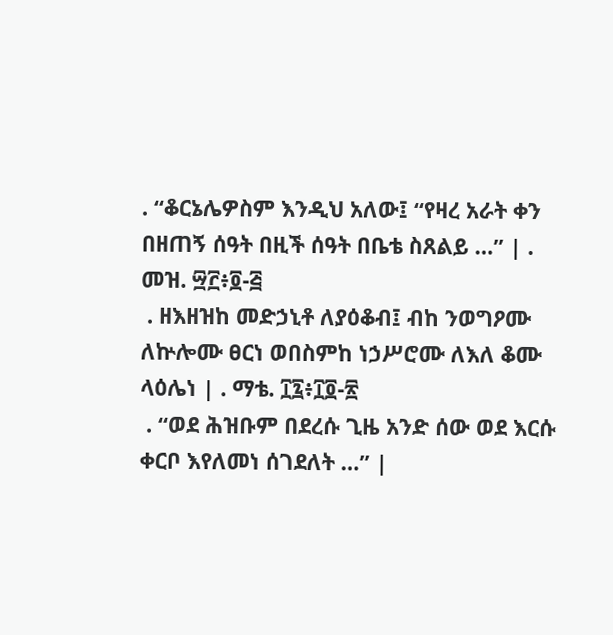. “ቆርኔሌዎስም እንዲህ አለው፤ “የዛረ አራት ቀን በዘጠኝ ሰዓት በዚች ሰዓት በቤቴ ስጸልይ …” | . መዝ. ፵፫፥፬-፭
 . ዘእዘዝከ መድኃኒቶ ለያዕቆብ፤ ብከ ንወግዖሙ ለኵሎሙ ፀርነ ወበስምከ ነኃሥሮሙ ለእለ ቆሙ ላዕሌነ | . ማቴ. ፲፯፥፲፬-፳
 . “ወደ ሕዝቡም በደረሱ ጊዜ አንድ ሰው ወደ እርሱ ቀርቦ እየለመነ ሰገደለት …” |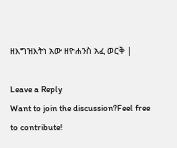ዘእግዝእትነ አው ዘዮሐንስ አፈ ወርቅ |

Leave a Reply
Want to join the discussion?Feel free to contribute!